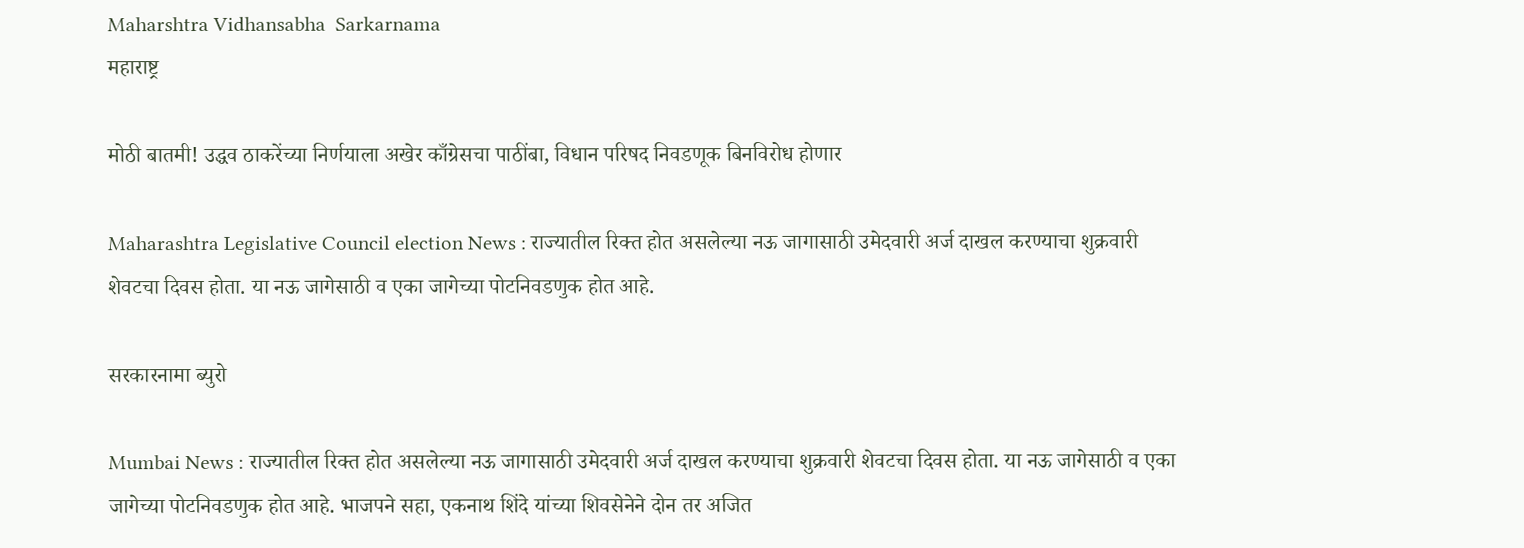Maharshtra Vidhansabha  Sarkarnama
महाराष्ट्र

मोठी बातमी! उद्धव ठाकरेंच्या निर्णयाला अखेर काँग्रेसचा पाठींबा, विधान परिषद निवडणूक बिनविरोध होणार

Maharashtra Legislative Council election News : राज्यातील रिक्त होत असलेल्या नऊ जागासाठी उमेदवारी अर्ज दाखल करण्याचा शुक्रवारी शेवटचा दिवस होता. या नऊ जागेसाठी व एका जागेच्या पोटनिवडणुक होत आहे.

सरकारनामा ब्युरो

Mumbai News : राज्यातील रिक्त होत असलेल्या नऊ जागासाठी उमेदवारी अर्ज दाखल करण्याचा शुक्रवारी शेवटचा दिवस होता. या नऊ जागेसाठी व एका जागेच्या पोटनिवडणुक होत आहे. भाजपने सहा, एकनाथ शिंदे यांच्या शिवसेनेने दोन तर अजित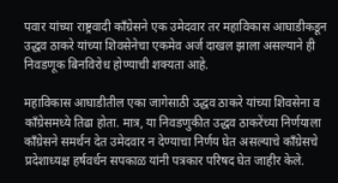पवार यांच्या राष्ट्रवादी काँग्रेसने एक उमेदवार तर महाविकास आघाडीकडून उद्धव ठाकरे यांच्या शिवसेनेचा एकमेव अर्ज दाखल झाला असल्याने ही निवडणूक बिनविरोध होण्याची शक्यता आहे.

महाविकास आघाडीतील एका जागेसाठी उद्धव ठाकरे यांच्या शिवसेना व काँग्रेसमध्ये तिढा होता. मात्र, या निवडणुकीत उद्धव ठाकरेंच्या निर्णयाला काँग्रेसने समर्थन देत उमेदवार न देण्याचा निर्णय घेत असल्याचे काँग्रेसचे प्रदेशाध्यक्ष हर्षवर्धन सपकाळ यांनी पत्रकार परिषद घेत जाहीर केले.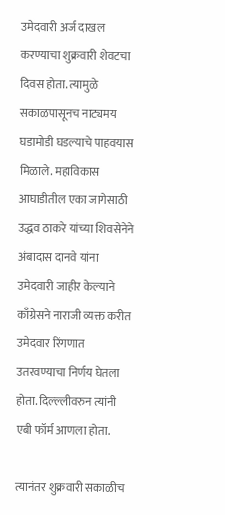उमेदवारी अर्ज दाखल करण्याचा शुक्रवारी शेवटचा दिवस होता. त्यामुळे सकाळपासूनच नाट्यमय घडामोडी घडल्याचे पाहवयास मिळाले. महाविकास आघाडीतील एका जागेसाठी उद्धव ठाकरे यांच्या शिवसेनेने अंबादास दानवे यांना उमेदवारी जाहीर केल्याने काँग्रेसने नाराजी व्यक्त करीत उमेदवार रिंगणात उतरवण्याचा निर्णय घेतला होता. दिल्ल्लीवरुन त्यांनी एबी फॉर्म आणला होता.

त्यानंतर शुक्रवारी सकाळीच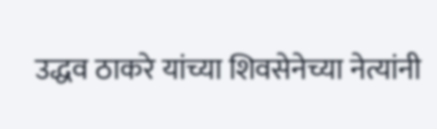उद्धव ठाकरे यांच्या शिवसेनेच्या नेत्यांनी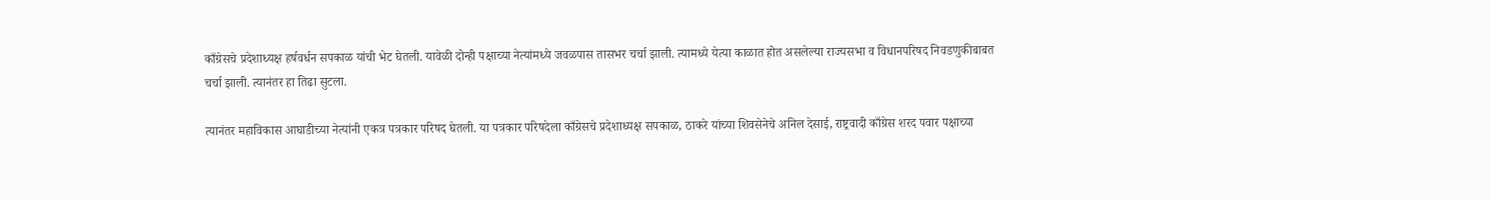काँग्रेसचे प्रदेशाध्यक्ष हर्षवर्धन सपकाळ यांची भेट घेतली. यावेळी दोन्ही पक्षाच्या नेत्यांमध्ये जवळपास तासभर चर्चा झाली. त्यामध्ये येत्या काळात होत असलेल्या राज्यसभा व विधानपरिषद निवडणुकीबाबत चर्चा झाली. त्यानंतर हा तिढा सुटला.

त्यानंतर महाविकास आघाडीच्या नेत्यांनी एकत्र पत्रकार परिषद घेतली. या पत्रकार परिषदेला काँग्रेसचे प्रदेशाध्यक्ष सपकाळ, ठाकरे यांच्या शिवसेनेचे अनिल देसाई, राष्ट्रवादी काँग्रेस शरद पवार पक्षाच्या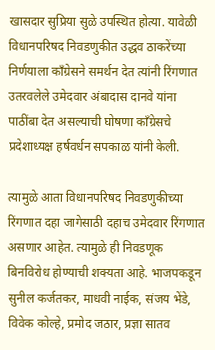खासदार सुप्रिया सुळे उपस्थित होत्या. यावेळी विधानपरिषद निवडणुकीत उद्धव ठाकरेंच्या निर्णयाला काँग्रेसने समर्थन देत त्यांनी रिंगणात उतरवलेले उमेदवार अंबादास दानवे यांना पाठींबा देत असल्याची घोषणा काँग्रेसचे प्रदेशाध्यक्ष हर्षवर्धन सपकाळ यांनी केली.

त्यामुळे आता विधानपरिषद निवडणुकीच्या रिंगणात दहा जागेसाठी दहाच उमेदवार रिंगणात असणार आहेत. त्यामुळे ही निवडणूक बिनविरोध होण्याची शक्यता आहे. भाजपकडून सुनील कर्जतकर, माधवी नाईक, संजय भेंडे, विवेक कोल्हे, प्रमोद जठार, प्रज्ञा सातव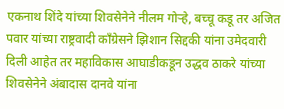एकनाथ शिंदे यांच्या शिवसेनेने नीलम गोऱ्हे, बच्चू कडू तर अजित पवार यांच्या राष्ट्रवादी काँग्रेसने झिशान सिद्दकी यांना उमेदवारी दिली आहेत तर महाविकास आघाडीकडून उद्धव ठाकरे यांच्या शिवसेनेने अंबादास दानवे यांना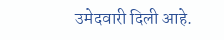उमेदवारी दिली आहे.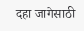दहा जागेसाठी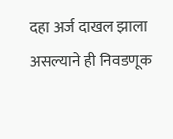दहा अर्ज दाखल झाला असल्याने ही निवडणूक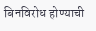बिनविरोध होण्याची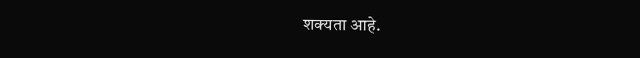शक्यता आहे.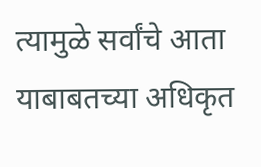त्यामुळे सर्वांचे आता याबाबतच्या अधिकृत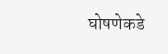घोषणेकडे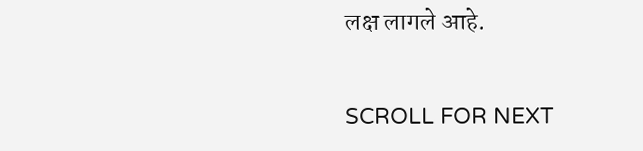लक्ष लागले आहे.

SCROLL FOR NEXT